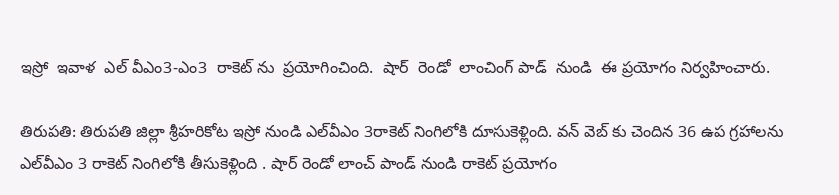ఇస్రో  ఇవాళ  ఎల్ వీఎం3-ఎం3  రాకెట్ ను  ప్రయోగించింది.  షార్  రెండో  లాంచింగ్ పాడ్  నుండి  ఈ ప్రయోగం నిర్వహించారు.

తిరుపతి: తిరుపతి జిల్లా శ్రీహరికోట ఇస్రో నుండి ఎల్‌వీఎం 3రాకెట్ నింగిలోకి దూసుకెళ్లింది. వన్ వెబ్ కు చెందిన 36 ఉప గ్రహాలను ఎల్‌వీఎం 3 రాకెట్ నింగిలోకి తీసుకెళ్లింది . షార్ రెండో లాంచ్ పాండ్ నుండి రాకెట్ ప్రయోగం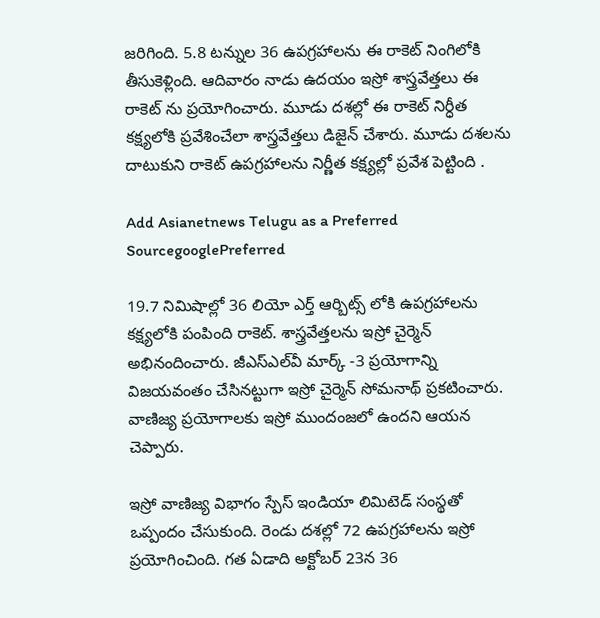జరిగింది. 5.8 టన్నుల 36 ఉపగ్రహాలను ఈ రాకెట్ నింగిలోకి తీసుకెళ్లింది. ఆదివారం నాడు ఉదయం ఇస్రో శాస్త్రవేత్తలు ఈ రాకెట్ ను ప్రయోగించారు. మూడు దశల్లో ఈ రాకెట్ నిర్ధీత కక్ష్యలోకి ప్రవేశించేలా శాస్త్రవేత్తలు డిజైన్ చేశారు. మూడు దశలను దాటుకుని రాకెట్ ఉపగ్రహాలను నిర్ణీత కక్ష్యల్లో ప్రవేశ పెట్టింది .

Add Asianetnews Telugu as a Preferred SourcegooglePreferred

19.7 నిమిషాల్లో 36 లియో ఎర్త్ ఆర్బిట్స్ లోకి ఉపగ్రహాలను కక్ష్యలోకి పంపింది రాకెట్. శాస్త్రవేత్తలను ఇస్రో చైర్మెన్ అభినందించారు. జీఎస్‌ఎల్‌వీ మార్క్ -3 ప్రయోగాన్ని విజయవంతం చేసినట్టుగా ఇస్రో చైర్మెన్ సోమనాథ్ ప్రకటించారు. వాణిజ్య ప్రయోగాలకు ఇస్రో ముందంజలో ఉందని ఆయన చెప్పారు.

ఇస్రో వాణిజ్య విభాగం స్పేస్ ఇండియా లిమిటెడ్ సంస్థతో ఒప్పందం చేసుకుంది. రెండు దశల్లో 72 ఉపగ్రహాలను ఇస్రో ప్రయోగించింది. గత ఏడాది అక్టోబర్ 23న 36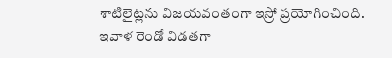శాటిలైట్లను విజయవంతంగా ఇస్రో ప్రయోగించింది. ఇవాళ రెండో విడతగా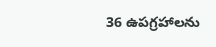36 ఉపగ్రహాలను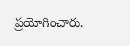ప్రయోగించారు.